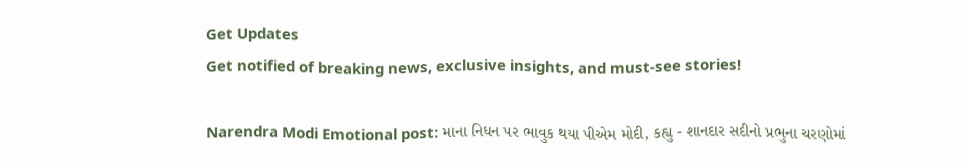Get Updates
Get notified of breaking news, exclusive insights, and must-see stories!

Narendra Modi Emotional post: માના નિધન પર ભાવુક થયા પીએમ મોદી, કહ્યુ - શાનદાર સદીનો પ્રભુના ચરણોમાં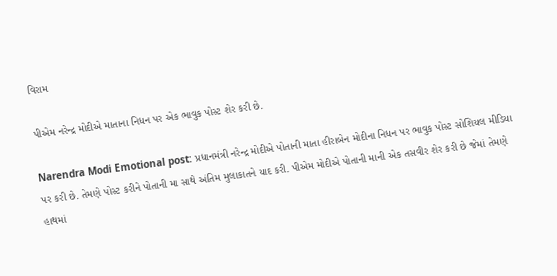વિરામ

પીએમ નરેન્દ્ર મોદીએ માતાના નિધન પર એક ભાવુક પોસ્ટ શેર કરી છે.

Narendra Modi Emotional post: પ્રધાનમંત્રી નરેન્દ્ર મોદીએ પોતાની માતા હીરાબેન મોદીના નિધન પર ભાવુક પોસ્ટ સોશિયલ મીડિયા પર કરી છે. તેમણે પોસ્ટ કરીને પોતાની મા સાથે અંતિમ મુલાકાતને યાદ કરી. પીએમ મોદીએ પોતાની માની એક તસવીર શેર કરી છે જેમાં તેમણે હાથમાં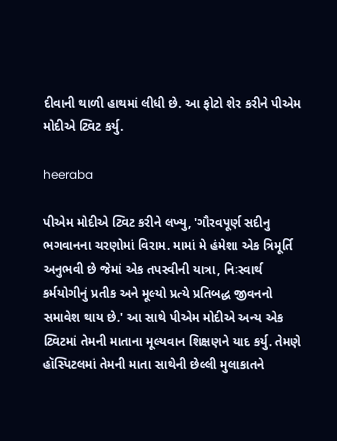દીવાની થાળી હાથમાં લીધી છે. આ ફોટો શેર કરીને પીએમ મોદીએ ટ્વિટ કર્યુ.

heeraba

પીએમ મોદીએ ટ્વિટ કરીને લખ્યુ, 'ગૌરવપૂર્ણ સદીનુ ભગવાનના ચરણોમાં વિરામ. મામાં મે હંમેશા એક ત્રિમૂર્તિ અનુભવી છે જેમાં એક તપસ્વીની યાત્રા, નિઃસ્વાર્થ કર્મયોગીનું પ્રતીક અને મૂલ્યો પ્રત્યે પ્રતિબદ્ધ જીવનનો સમાવેશ થાય છે.' આ સાથે પીએમ મોદીએ અન્ય એક ટ્વિટમાં તેમની માતાના મૂલ્યવાન શિક્ષણને યાદ કર્યુ. તેમણે હૉસ્પિટલમાં તેમની માતા સાથેની છેલ્લી મુલાકાતને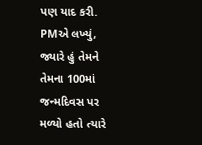પણ યાદ કરી. PMએ લખ્યું, જ્યારે હું તેમને તેમના 100માં જન્મદિવસ પર મળ્યો હતો ત્યારે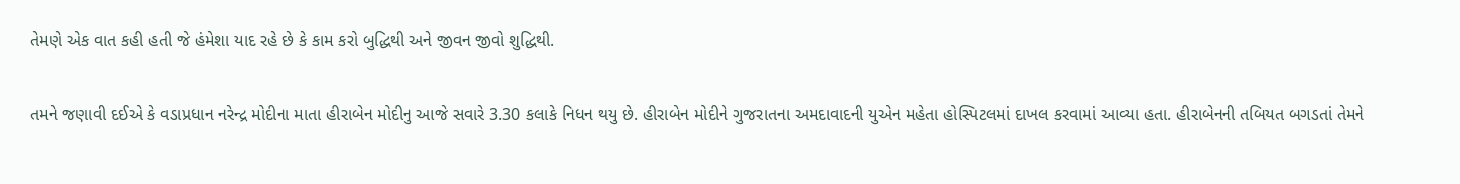તેમણે એક વાત કહી હતી જે હંમેશા યાદ રહે છે કે કામ કરો બુદ્ધિથી અને જીવન જીવો શુદ્ધિથી.

તમને જણાવી દઈએ કે વડાપ્રધાન નરેન્દ્ર મોદીના માતા હીરાબેન મોદીનુ આજે સવારે 3.30 કલાકે નિધન થયુ છે. હીરાબેન મોદીને ગુજરાતના અમદાવાદની યુએન મહેતા હોસ્પિટલમાં દાખલ કરવામાં આવ્યા હતા. હીરાબેનની તબિયત બગડતાં તેમને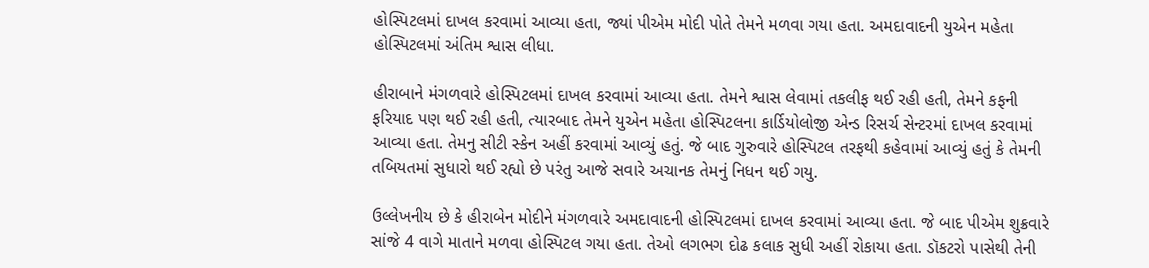હોસ્પિટલમાં દાખલ કરવામાં આવ્યા હતા, જ્યાં પીએમ મોદી પોતે તેમને મળવા ગયા હતા. અમદાવાદની યુએન મહેતા હોસ્પિટલમાં અંતિમ શ્વાસ લીધા.

હીરાબાને મંગળવારે હોસ્પિટલમાં દાખલ કરવામાં આવ્યા હતા. તેમને શ્વાસ લેવામાં તકલીફ થઈ રહી હતી, તેમને કફની ફરિયાદ પણ થઈ રહી હતી, ત્યારબાદ તેમને યુએન મહેતા હોસ્પિટલના કાર્ડિયોલોજી એન્ડ રિસર્ચ સેન્ટરમાં દાખલ કરવામાં આવ્યા હતા. તેમનુ સીટી સ્કેન અહીં કરવામાં આવ્યું હતું. જે બાદ ગુરુવારે હોસ્પિટલ તરફથી કહેવામાં આવ્યું હતું કે તેમની તબિયતમાં સુધારો થઈ રહ્યો છે પરંતુ આજે સવારે અચાનક તેમનું નિધન થઈ ગયુ.

ઉલ્લેખનીય છે કે હીરાબેન મોદીને મંગળવારે અમદાવાદની હોસ્પિટલમાં દાખલ કરવામાં આવ્યા હતા. જે બાદ પીએમ શુક્રવારે સાંજે 4 વાગે માતાને મળવા હોસ્પિટલ ગયા હતા. તેઓ લગભગ દોઢ કલાક સુધી અહીં રોકાયા હતા. ડૉકટરો પાસેથી તેની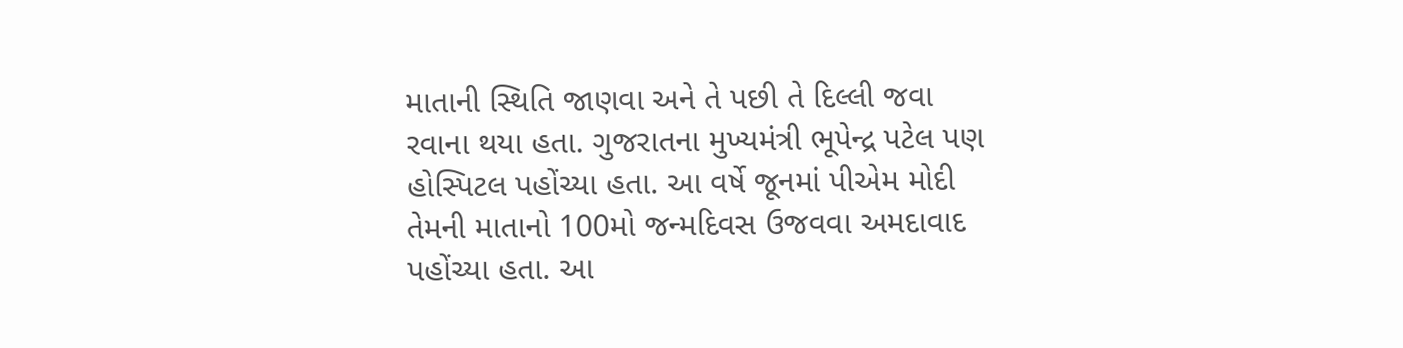માતાની સ્થિતિ જાણવા અને તે પછી તે દિલ્લી જવા રવાના થયા હતા. ગુજરાતના મુખ્યમંત્રી ભૂપેન્દ્ર પટેલ પણ હોસ્પિટલ પહોંચ્યા હતા. આ વર્ષે જૂનમાં પીએમ મોદી તેમની માતાનો 100મો જન્મદિવસ ઉજવવા અમદાવાદ પહોંચ્યા હતા. આ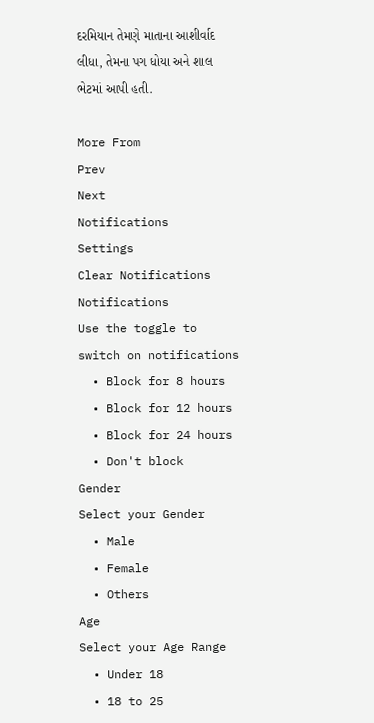દરમિયાન તેમણે માતાના આશીર્વાદ લીધા, તેમના પગ ધોયા અને શાલ ભેટમાં આપી હતી.

More From
Prev
Next
Notifications
Settings
Clear Notifications
Notifications
Use the toggle to switch on notifications
  • Block for 8 hours
  • Block for 12 hours
  • Block for 24 hours
  • Don't block
Gender
Select your Gender
  • Male
  • Female
  • Others
Age
Select your Age Range
  • Under 18
  • 18 to 25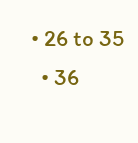• 26 to 35
  • 36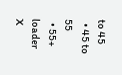to 45
  • 45 to 55
  • 55+
loader
X